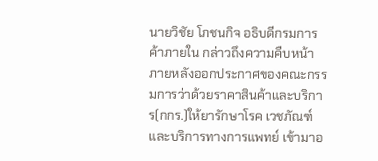นายวิชัย โภชนกิจ อธิบดีกรมการค้าภายใน กล่าวถึงความคืบหน้าภายหลังออกประกาศของคณะกรรมการว่าด้วยราคาสินค้าและบริการ(กกร.)ให้ยารักษาโรค เวชภัณฑ์ และบริการทางการแพทย์ เข้ามาอ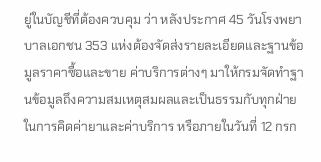ยู่ในบัญชีที่ต้องควบคุม ว่า หลังประกาศ 45 วันโรงพยาบาลเอกชน 353 แห่งต้องจัดส่งรายละเอียดและฐานข้อมูลราคาซื้อและขาย ค่าบริการต่างๆ มาให้กรมจัดทำฐานข้อมูลถึงความสมเหตุสมผลและเป็นธรรมกับทุกฝ่ายในการคิดค่ายาและค่าบริการ หรือภายในวันที่ 12 กรก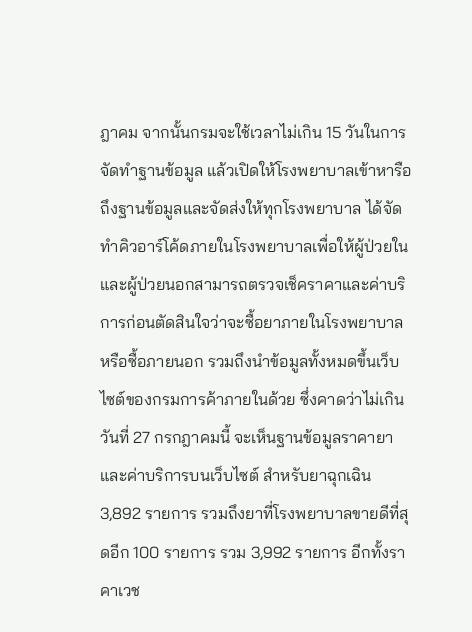ฎาคม จากนั้นกรมจะใช้เวลาไม่เกิน 15 วันในการจัดทำฐานข้อมูล แล้วเปิดให้โรงพยาบาลเข้าหารือถึงฐานข้อมูลและจัดส่งให้ทุกโรงพยาบาล ได้จัดทำคิวอาร์โค้ดภายในโรงพยาบาลเพื่อให้ผู้ป่วยในและผู้ป่วยนอกสามารถตรวจเช็คราคาและค่าบริการก่อนตัดสินใจว่าจะซื้อยาภายในโรงพยาบาลหรือซื้อภายนอก รวมถึงนำข้อมูลทั้งหมดขึ้นเว็บไซต์ของกรมการค้าภายในด้วย ซึ่งคาดว่าไม่เกินวันที่ 27 กรกฎาคมนี้ จะเห็นฐานข้อมูลราคายาและค่าบริการบนเว็บไซต์ สำหรับยาฉุกเฉิน 3,892 รายการ รวมถึงยาที่โรงพยาบาลขายดีที่สุดอีก 100 รายการ รวม 3,992 รายการ อีกทั้งราคาเวช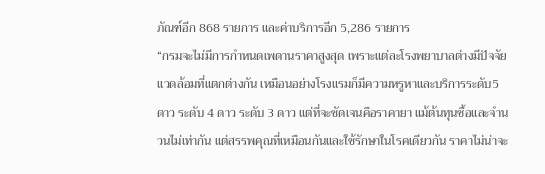ภัณฑ์อีก 868 รายการ และค่าบริการอีก 5,286 รายการ
“กรมจะไม่มีการกำหนดเพดานราคาสูงสุด เพราะแต่ละโรงพยาบาลต่างมีปัจจัยแวดล้อมที่แตกต่างกัน เหมือนอย่างโรงแรมก็มีความหรูหาและบริการระดับ5 ดาว ระดับ 4 ดาว ระดับ 3 ดาว แต่ที่จะชัดเจนคือราคายา แม้ต้นทุนซื้อและจำนวนไม่เท่ากัน แต่สรรพคุณที่เหมือนกันและใช้รักษาในโรคเดียวกัน ราคาไม่น่าจะ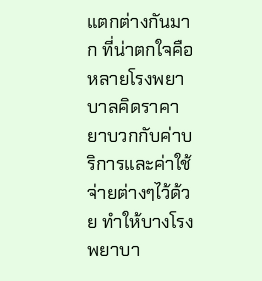แตกต่างกันมาก ที่น่าตกใจคือหลายโรงพยาบาลคิดราคายาบวกกับค่าบริการและค่าใช้จ่ายต่างๆไว้ด้วย ทำให้บางโรงพยาบา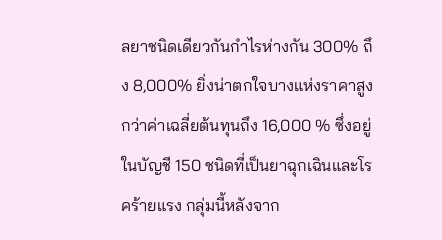ลยาชนิดเดียวกันกำไรห่างกัน 300% ถึง 8,000% ยิ่งน่าตกใจบางแห่งราคาสูงกว่าค่าเฉลี่ยต้นทุนถึง 16,000 % ซึ่งอยู่ในบัญชี 150 ชนิดที่เป็นยาฉุกเฉินและโรคร้ายแรง กลุ่มนี้หลังจาก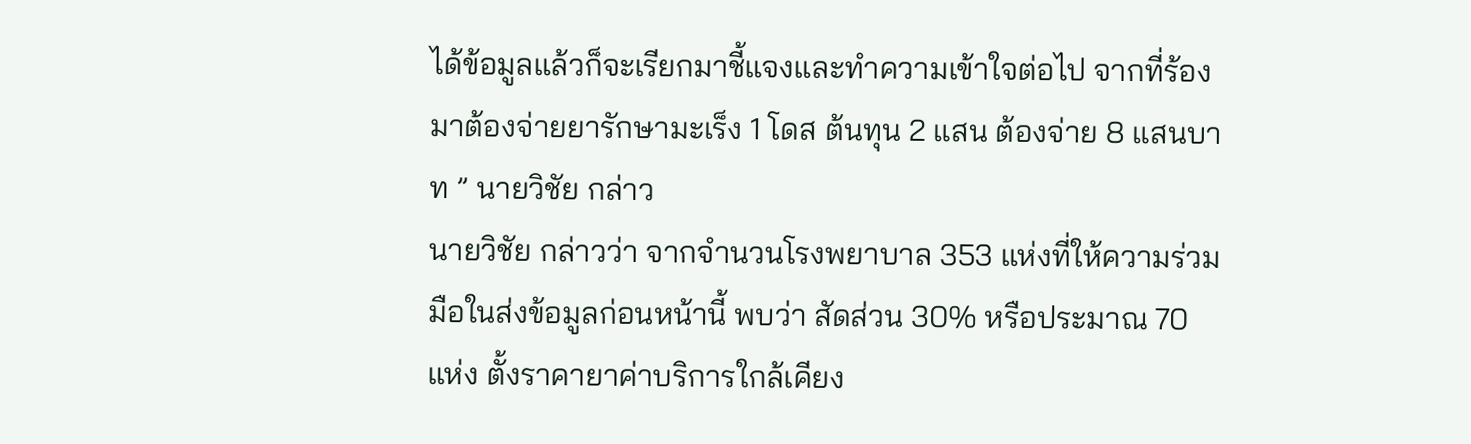ได้ข้อมูลแล้วก็จะเรียกมาชี้แจงและทำความเข้าใจต่อไป จากที่ร้องมาต้องจ่ายยารักษามะเร็ง 1 โดส ต้นทุน 2 แสน ต้องจ่าย 8 แสนบาท ” นายวิชัย กล่าว
นายวิชัย กล่าวว่า จากจำนวนโรงพยาบาล 353 แห่งที่ให้ความร่วมมือในส่งข้อมูลก่อนหน้านี้ พบว่า สัดส่วน 30% หรือประมาณ 70 แห่ง ตั้งราคายาค่าบริการใกล้เคียง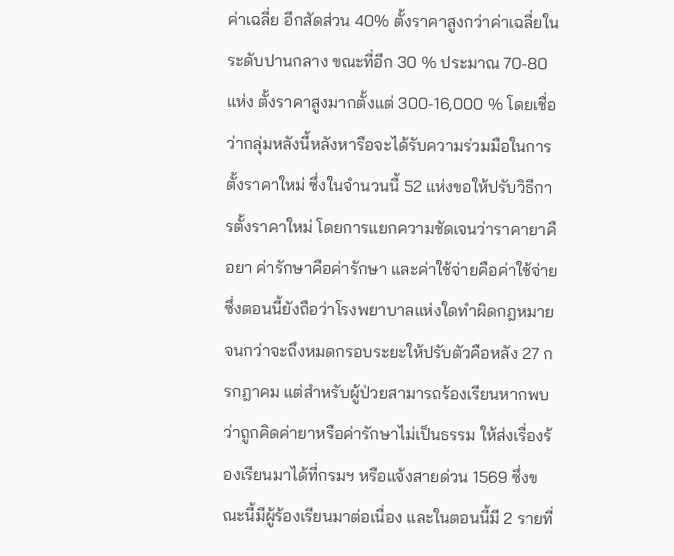ค่าเฉลี่ย อีกสัดส่วน 40% ตั้งราคาสูงกว่าค่าเฉลี่ยในระดับปานกลาง ขณะที่อีก 30 % ประมาณ 70-80 แห่ง ตั้งราคาสูงมากตั้งแต่ 300-16,000 % โดยเชื่อว่ากลุ่มหลังนี้หลังหารือจะได้รับความร่วมมือในการตั้งราคาใหม่ ซึ่งในจำนวนนี้ 52 แห่งขอให้ปรับวิธีการตั้งราคาใหม่ โดยการแยกความชัดเจนว่าราคายาคือยา ค่ารักษาคือค่ารักษา และค่าใช้จ่ายคือค่าใช้จ่าย ซึ่งตอนนี้ยังถือว่าโรงพยาบาลแห่งใดทำผิดกฎหมาย จนกว่าจะถึงหมดกรอบระยะให้ปรับตัวคือหลัง 27 กรกฎาคม แต่สำหรับผู้ป่วยสามารถร้องเรียนหากพบว่าถูกคิดค่ายาหรือค่ารักษาไม่เป็นธรรม ให้ส่งเรื่องร้องเรียนมาได้ที่กรมฯ หรือแจ้งสายด่วน 1569 ซึ่งขณะนี้มีผู้ร้องเรียนมาต่อเนื่อง และในตอนนี้มี 2 รายที่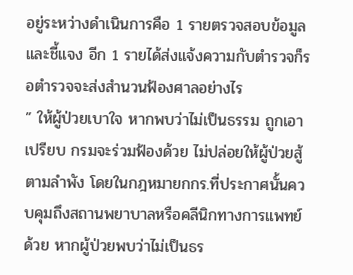อยู่ระหว่างดำเนินการคือ 1 รายตรวจสอบข้อมูลและชี้แจง อีก 1 รายได้ส่งแจ้งความกับตำรวจก็รอตำรวจจะส่งสำนวนฟ้องศาลอย่างไร
” ให้ผู้ป่วยเบาใจ หากพบว่าไม่เป็นธรรม ถูกเอาเปรียบ กรมจะร่วมฟ้องด้วย ไม่ปล่อยให้ผู้ป่วยสู้ตามลำพัง โดยในกฎหมายกกร.ที่ประกาศนั้นควบคุมถึงสถานพยาบาลหรือคลีนิกทางการแพทย์ด้วย หากผู้ป่วยพบว่าไม่เป็นธร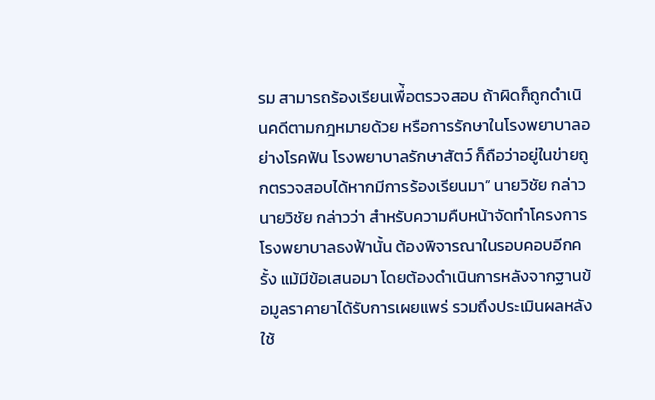รม สามารถร้องเรียนเพื่้อตรวจสอบ ถ้าผิดก็ถูกดำเนินคดีตามกฎหมายด้วย หรือการรักษาในโรงพยาบาลอย่างโรคฟัน โรงพยาบาลรักษาสัตว์ ก็ถือว่าอยู่ในข่ายถูกตรวจสอบได้หากมีการร้องเรียนมา” นายวิชัย กล่าว
นายวิชัย กล่าวว่า สำหรับความคืบหน้าจัดทำโครงการโรงพยาบาลธงฟ้านั้น ต้องพิจารณาในรอบคอบอีกครั้ง แม้มีข้อเสนอมา โดยต้องดำเนินการหลังจากฐานข้อมูลราคายาได้รับการเผยแพร่ รวมถึงประเมินผลหลังใช้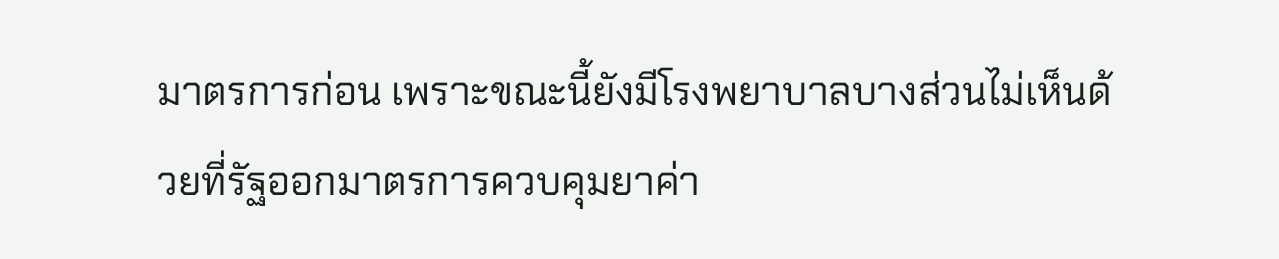มาตรการก่อน เพราะขณะนี้ยังมีโรงพยาบาลบางส่วนไม่เห็นด้วยที่รัฐออกมาตรการควบคุมยาค่า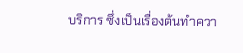บริการ ซึ่งเป็นเรื่องต้นทำควา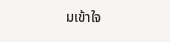มเข้าใจ